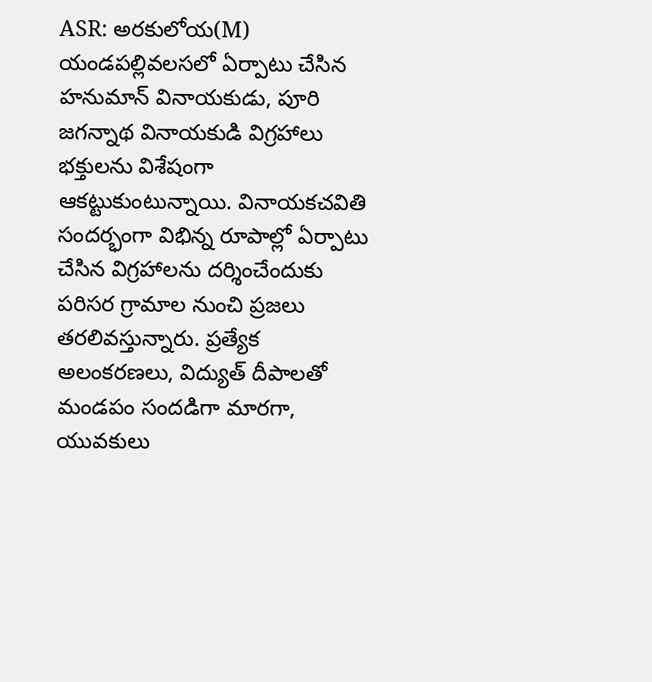ASR: అరకులోయ(M) యండపల్లివలసలో ఏర్పాటు చేసిన హనుమాన్ వినాయకుడు, పూరి జగన్నాథ వినాయకుడి విగ్రహాలు భక్తులను విశేషంగా ఆకట్టుకుంటున్నాయి. వినాయకచవితి సందర్భంగా విభిన్న రూపాల్లో ఏర్పాటు చేసిన విగ్రహాలను దర్శించేందుకు పరిసర గ్రామాల నుంచి ప్రజలు తరలివస్తున్నారు. ప్రత్యేక అలంకరణలు, విద్యుత్ దీపాలతో మండపం సందడిగా మారగా, యువకులు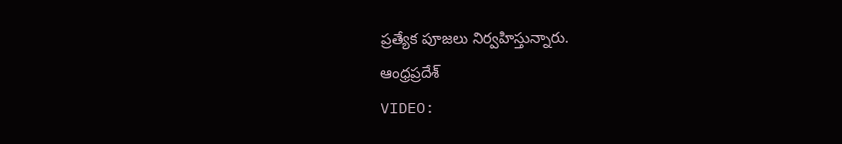ప్రత్యేక పూజలు నిర్వహిస్తున్నారు.
ఆంధ్రప్రదేశ్
VIDEO: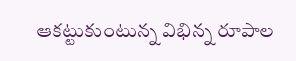ఆకట్టుకుంటున్న విభిన్న రూపాల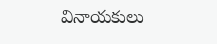వినాయకులు